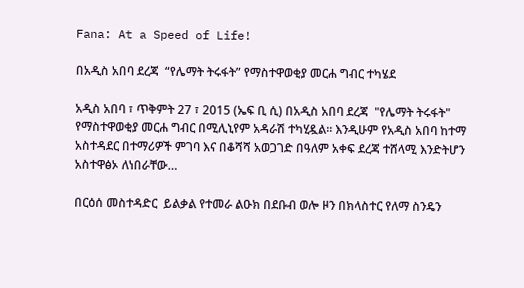Fana: At a Speed of Life!

በአዲስ አበባ ደረጃ  “የሌማት ትሩፋት” የማስተዋወቂያ መርሐ ግብር ተካሄደ

አዲስ አበባ ፣ ጥቅምት 27 ፣ 2015 (ኤፍ ቢ ሲ) በአዲስ አበባ ደረጃ  "የሌማት ትሩፋት"  የማስተዋወቂያ መርሐ ግብር በሚሊኒየም አዳራሽ ተካሂዷል። እንዲሁም የአዲስ አበባ ከተማ አስተዳደር በተማሪዎች ምገባ እና በቆሻሻ አወጋገድ በዓለም አቀፍ ደረጃ ተሸላሚ እንድትሆን አስተዋፅኦ ለነበራቸው…

በርዕሰ መስተዳድር  ይልቃል የተመራ ልዑክ በደቡብ ወሎ ዞን በክላስተር የለማ ስንዴን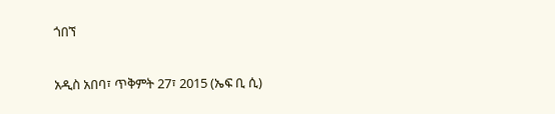ጎበኘ

አዲስ አበባ፣ ጥቅምት 27፣ 2015 (ኤፍ ቢ ሲ)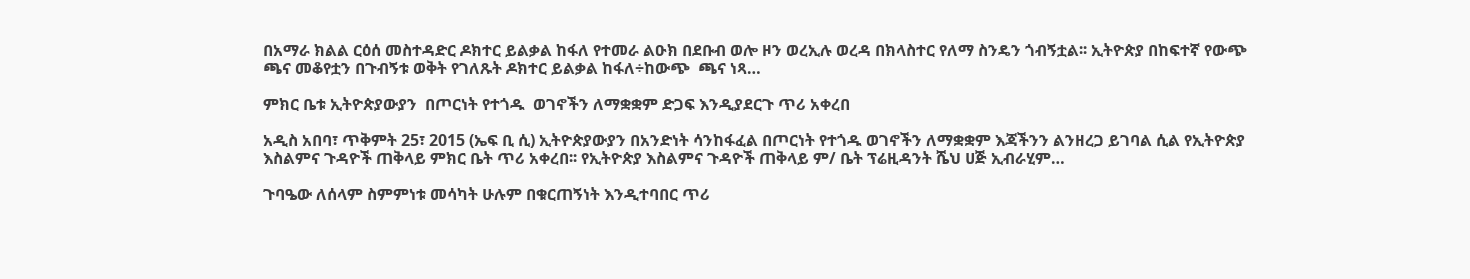በአማራ ክልል ርዕሰ መስተዳድር ዶክተር ይልቃል ከፋለ የተመራ ልዑክ በደቡብ ወሎ ዞን ወረኢሉ ወረዳ በክላስተር የለማ ስንዴን ጎብኝቷል፡፡ ኢትዮጵያ በከፍተኛ የውጭ ጫና መቆየቷን በጉብኝቱ ወቅት የገለጹት ዶክተር ይልቃል ከፋለ÷ከውጭ  ጫና ነጻ…

ምክር ቤቱ ኢትዮጵያውያን  በጦርነት የተጎዱ  ወገኖችን ለማቋቋም ድጋፍ እንዲያደርጉ ጥሪ አቀረበ

አዲስ አበባ፣ ጥቅምት 25፣ 2015 (ኤፍ ቢ ሲ) ኢትዮጵያውያን በአንድነት ሳንከፋፈል በጦርነት የተጎዱ ወገኖችን ለማቋቋም እጃችንን ልንዘረጋ ይገባል ሲል የኢትዮጵያ እስልምና ጉዳዮች ጠቅላይ ምክር ቤት ጥሪ አቀረበ፡፡ የኢትዮጵያ እስልምና ጉዳዮች ጠቅላይ ም/ ቤት ፕሬዚዳንት ሼህ ሀጅ ኢብራሂም…

ጉባዔው ለሰላም ስምምነቱ መሳካት ሁሉም በቁርጠኝነት እንዲተባበር ጥሪ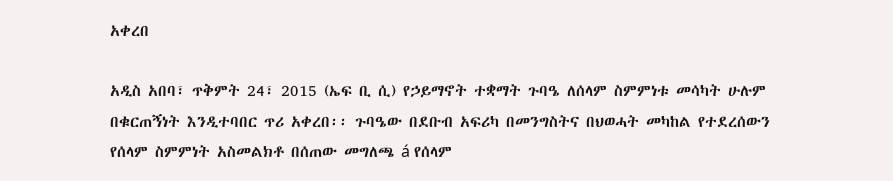አቀረበ

አዲስ አበባ፣ ጥቅምት 24፣ 2015 (ኤፍ ቢ ሲ) የኃይማኖት ተቋማት ጉባዔ ለሰላም ስምምነቱ መሳካት ሁሉም በቁርጠኝነት እንዲተባበር ጥሪ አቀረበ፡፡ ጉባዔው በደቡብ አፍሪካ በመንግስትና በህወሓት መካከል የተደረሰውን የሰላም ስምምነት አስመልክቶ በሰጠው መግለጫ á የሰላም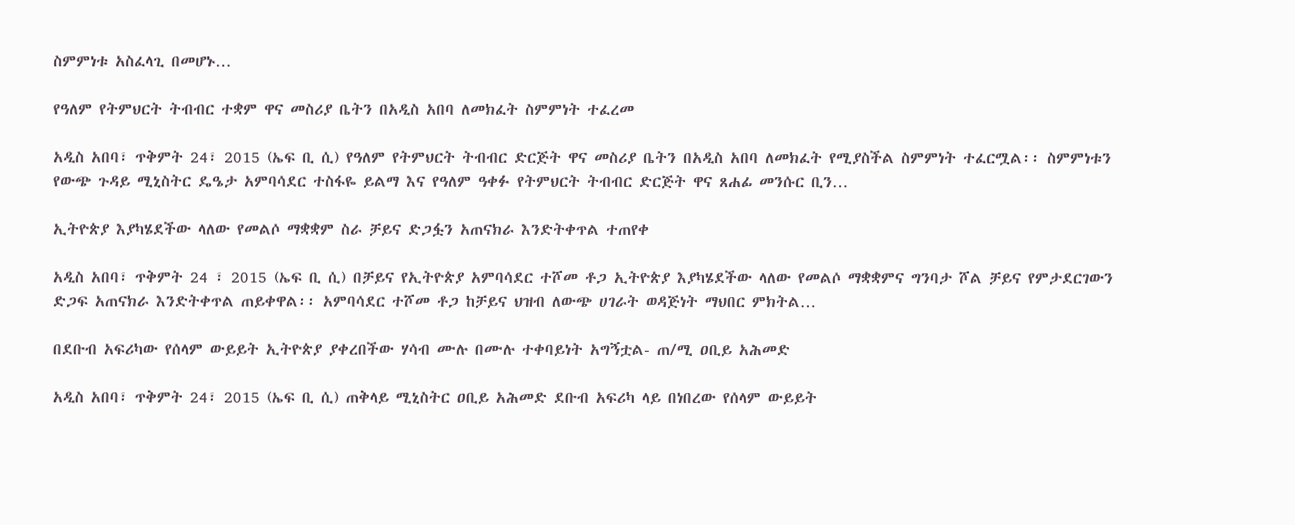ስምምነቱ አስፈላጊ በመሆኑ…

የዓለም የትምህርት ትብብር ተቋም ዋና መስሪያ ቤትን በአዲስ አበባ ለመክፈት ስምምነት ተፈረመ

አዲስ አበባ፣ ጥቅምት 24፣ 2015 (ኤፍ ቢ ሲ) የዓለም የትምህርት ትብብር ድርጅት ዋና መስሪያ ቤትን በአዲስ አበባ ለመክፈት የሚያስችል ስምምነት ተፈርሟል፡፡ ስምምነቱን የውጭ ጉዳይ ሚኒስትር ዴዔታ አምባሳደር ተስፋዬ ይልማ እና የዓለም ዓቀፉ የትምህርት ትብብር ድርጅት ዋና ጸሐፊ መንሱር ቢን…

ኢትዮጵያ እያካሄደችው ላለው የመልሶ ማቋቋም ስራ ቻይና ድጋፏን አጠናክራ እንድትቀጥል ተጠየቀ

አዲስ አበባ፣ ጥቅምት 24 ፣ 2015 (ኤፍ ቢ ሲ) በቻይና የኢትዮጵያ አምባሳደር ተሾመ ቶጋ ኢትዮጵያ እያካሄደችው ላለው የመልሶ ማቋቋምና ግንባታ ሾል ቻይና የምታደርገውን ድጋፍ አጠናክራ እንድትቀጥል ጠይቀዋል፡፡ አምባሳደር ተሾመ ቶጋ ከቻይና ህዝብ ለውጭ ሀገራት ወዳጅነት ማህበር ምክትል…

በደቡብ አፍሪካው የሰላም ውይይት ኢትዮጵያ ያቀረበችው ሃሳብ ሙሉ በሙሉ ተቀባይነት አግኝቷል- ጠ/ሚ ዐቢይ አሕመድ

አዲስ አበባ፣ ጥቅምት 24፣ 2015 (ኤፍ ቢ ሲ) ጠቅላይ ሚኒስትር ዐቢይ አሕመድ ደቡብ አፍሪካ ላይ በነበረው የሰላም ውይይት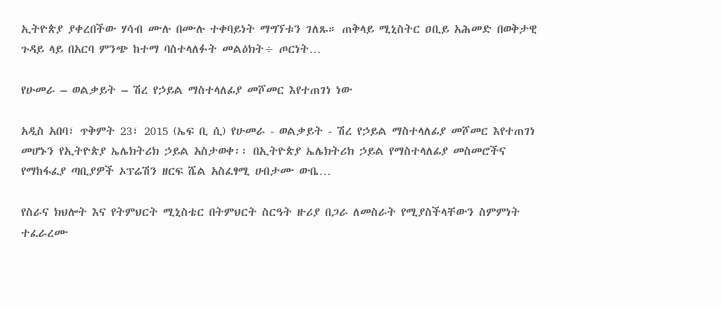ኢትዮጵያ ያቀረበችው ሃሳብ ሙሉ በሙሉ ተቀባይነት ማግኘቱን ገለጹ። ጠቅላይ ሚኒስትር ዐቢይ አሕመድ በወቅታዊ ጉዳይ ላይ በአርባ ምንጭ ከተማ ባስተላለፉት መልዕክት÷ ጦርነት…

የሁመራ – ወልቃይት – ሽረ የኃይል ማስተላለፊያ መሾመር እየተጠገነ ነው

አዲስ አበባ፣ ጥቅምት 23፣ 2015 (ኤፍ ቢ ሲ) የሁመራ - ወልቃይት - ሽረ የኃይል ማስተላለፊያ መሾመር እየተጠገነ መሆኑን የኢትዮጵያ ኤሌክትሪክ ኃይል አስታወቀ፡፡ በኢትዮጵያ ኤሌክትሪክ ኃይል የማስተላለፊያ መስመሮችና የማከፋፈያ ጣቢያዎች ኦፕሬሽን ዘርፍ ሼል አስፈፃሚ ሀብታሙ ውቤ…

የስራና ክህሎት እና የትምህርት ሚኒስቴር በትምህርት ስርዓት ዙሪያ በጋራ ለመስራት የሚያስችላቸውን ስምምነት ተፈራረሙ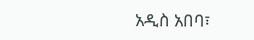አዲስ አበባ፣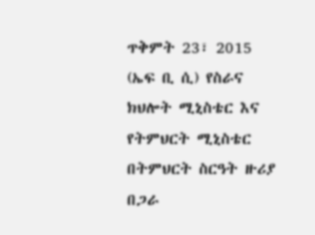ጥቅምት 23፣ 2015 (ኤፍ ቢ ሲ) የስራና ክህሎት ሚኒስቴር እና የትምህርት ሚኒስቴር በትምህርት ስርዓት ዙሪያ በጋራ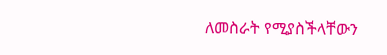ለመስራት የሚያስችላቸውን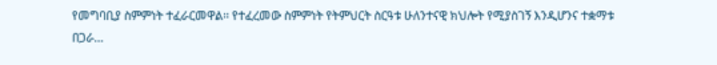የመግባቢያ ስምምነት ተፈራርመዋል፡፡ የተፈረመው ስምምነት የትምህርት ስርዓቱ ሁለንተናዊ ክህሎት የሚያስገኝ እንዲሆንና ተቋማቱ በጋራ…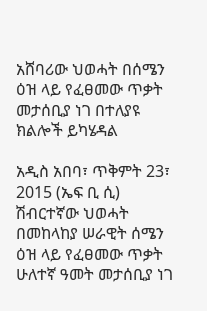አሸባሪው ህወሓት በሰሜን ዕዝ ላይ የፈፀመው ጥቃት መታሰቢያ ነገ በተለያዩ ክልሎች ይካሄዳል

አዲስ አበባ፣ ጥቅምት 23፣ 2015 (ኤፍ ቢ ሲ) ሽብርተኛው ህወሓት በመከላከያ ሠራዊት ሰሜን ዕዝ ላይ የፈፀመው ጥቃት ሁለተኛ ዓመት መታሰቢያ ነገ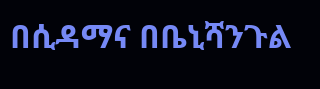በሲዳማና በቤኒሻንጉል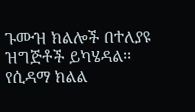ጉሙዝ ክልሎች በተለያዩ ዝግጅቶች ይካሄዳል፡፡ የሲዳማ ክልል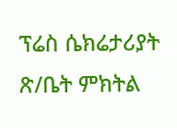ፕሬስ ሴክሬታሪያት ጽ/ቤት ምክትል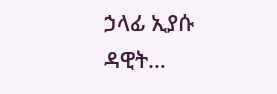ኃላፊ ኢያሱ ዳዊት…